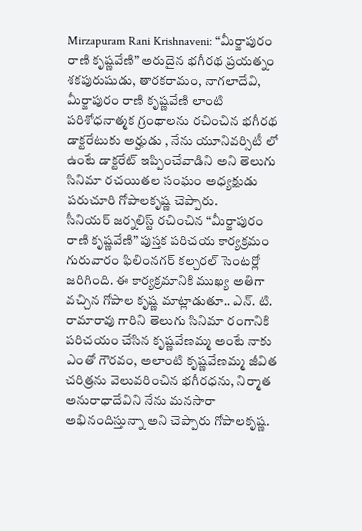Mirzapuram Rani Krishnaveni: “మీర్జాపురం రాణి కృష్ణవేణి” అరుదైన భగీరథ ప్రయత్నం
శకపురుషుడు, తారకరామం, నాగలాదేవి, మీర్జాపురం రాణి కృష్ణవేణి లాంటి పరిశోధనాత్మక గ్రంథాలను రచించిన భగీరథ డాక్టరేటుకు అర్హుడు , నేను యూనివర్సిటీ లో ఉంటే డాక్టరేట్ ఇప్పించేవాడిని అని తెలుగు సినిమా రచయితల సంఘం అధ్యక్షుడు పరుచూరి గోపాలకృష్ణ చెప్పారు.
సీనియర్ జర్నలిస్ట్ రచించిన “మీర్జాపురం రాణి కృష్ణవేణి” పుస్తక పరిచయ కార్యక్రమం గురువారం ఫిలింనగర్ కల్చరల్ సెంటర్లో జరిగింది. ఈ కార్యక్రమానికి ముఖ్య అతిగా వచ్చిన గోపాల కృష్ణ మాట్లాడుతూ.. ఎన్. టి. రామారావు గారిని తెలుగు సినిమా రంగానికి పరిచయం చేసిన కృష్ణవేణమ్మ అంటే నాకు ఎంతో గౌరవం, అలాంటి కృష్ణవేణమ్మ జీవిత చరిత్రను వెలువరించిన భగీరధను, నిర్మాత అనురాధాదేవిని నేను మనసారా అభినందిస్తున్నా అని చెప్పారు గోపాలకృష్ణ.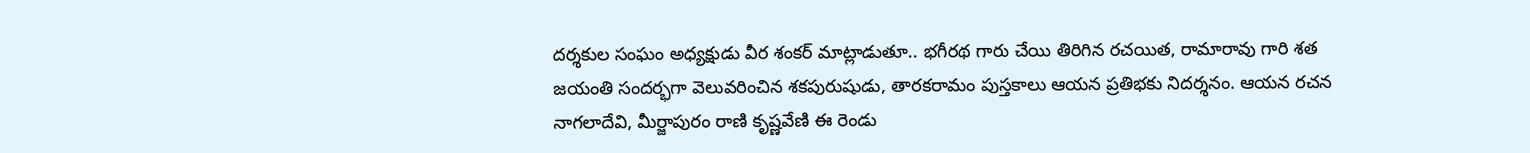దర్శకుల సంఘం అధ్యక్షుడు వీర శంకర్ మాట్లాడుతూ.. భగీరథ గారు చేయి తిరిగిన రచయిత, రామారావు గారి శత జయంతి సందర్భగా వెలువరించిన శకపురుషుడు, తారకరామం పుస్తకాలు ఆయన ప్రతిభకు నిదర్శనం. ఆయన రచన నాగలాదేవి, మీర్జాపురం రాణి కృష్ణవేణి ఈ రెండు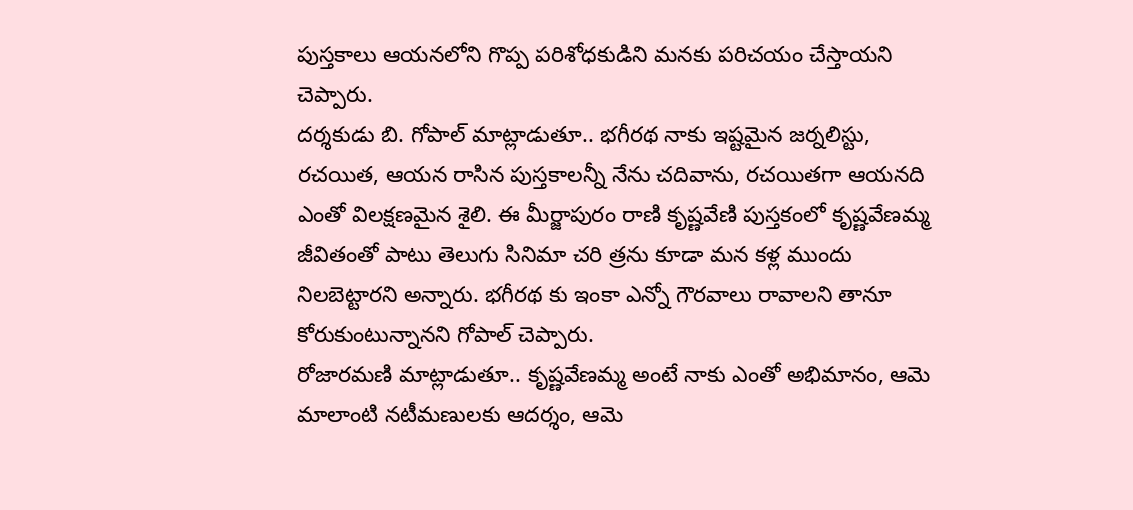పుస్తకాలు ఆయనలోని గొప్ప పరిశోధకుడిని మనకు పరిచయం చేస్తాయని చెప్పారు.
దర్శకుడు బి. గోపాల్ మాట్లాడుతూ.. భగీరథ నాకు ఇష్టమైన జర్నలిస్టు, రచయిత, ఆయన రాసిన పుస్తకాలన్నీ నేను చదివాను, రచయితగా ఆయనది ఎంతో విలక్షణమైన శైలి. ఈ మీర్జాపురం రాణి కృష్ణవేణి పుస్తకంలో కృష్ణవేణమ్మ జీవితంతో పాటు తెలుగు సినిమా చరి త్రను కూడా మన కళ్ల ముందు నిలబెట్టారని అన్నారు. భగీరథ కు ఇంకా ఎన్నో గౌరవాలు రావాలని తానూ కోరుకుంటున్నానని గోపాల్ చెప్పారు.
రోజారమణి మాట్లాడుతూ.. కృష్ణవేణమ్మ అంటే నాకు ఎంతో అభిమానం, ఆమె మాలాంటి నటీమణులకు ఆదర్శం, ఆమె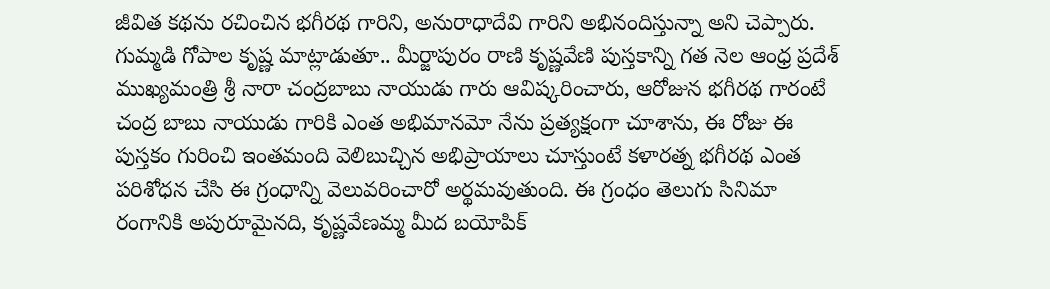జీవిత కథను రచించిన భగీరథ గారిని, అనురాధాదేవి గారిని అభినందిస్తున్నా అని చెప్పారు.
గుమ్మడి గోపాల కృష్ణ మాట్లాడుతూ.. మీర్జాపురం రాణి కృష్ణవేణి పుస్తకాన్ని గత నెల ఆంధ్ర ప్రదేశ్ ముఖ్యమంత్రి శ్రీ నారా చంద్రబాబు నాయుడు గారు ఆవిష్కరించారు, ఆరోజున భగీరథ గారంటే చంద్ర బాబు నాయుడు గారికి ఎంత అభిమానమో నేను ప్రత్యక్షంగా చూశాను, ఈ రోజు ఈ పుస్తకం గురించి ఇంతమంది వెలిబుచ్చిన అభిప్రాయాలు చూస్తుంటే కళారత్న భగీరథ ఎంత పరిశోధన చేసి ఈ గ్రంధాన్ని వెలువరించారో అర్థమవుతుంది. ఈ గ్రంధం తెలుగు సినిమా రంగానికి అపురూమైనది, కృష్ణవేణమ్మ మీద బయోపిక్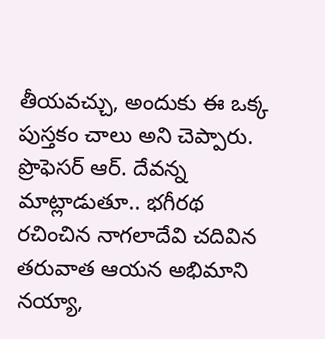తీయవచ్చు, అందుకు ఈ ఒక్క పుస్తకం చాలు అని చెప్పారు.
ప్రొఫెసర్ ఆర్. దేవన్న మాట్లాడుతూ.. భగీరథ రచించిన నాగలాదేవి చదివిన తరువాత ఆయన అభిమాని నయ్యా,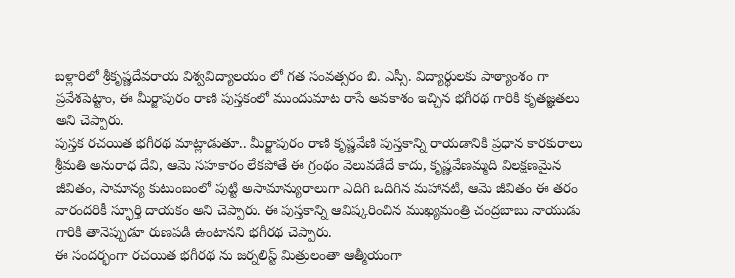బళ్లారిలో శ్రీకృష్ణదేవరాయ విశ్వవిద్యాలయం లో గత సంవత్సరం బి. ఎస్సీ. విద్యార్థులకు పాఠ్యాంశం గా ప్రవేశపెట్టాం, ఈ మీర్జాపురం రాణి పుస్తకంలో ముందుమాట రాసే అవకాశం ఇచ్చిన భగీరథ గారికి కృతజ్ఞతలు అని చెప్పారు.
పుస్తక రచయిత భగీరథ మాట్లాడుతూ.. మీర్జాపురం రాణి కృష్ణవేణి పుస్తకాన్ని రాయడానికి ప్రధాన కారకురాలు శ్రీమతి అనురాధ దేవి, ఆమె సహకారం లేకపోతే ఈ గ్రంథం వెలువడేదే కాదు, కృష్ణవేణమ్మది విలక్షణమైన జీవితం, సామాన్య కుటుంబంలో పుట్టి అసామాన్యురాలుగా ఎదిగి ఒదిగిన మహానటి, ఆమె జీవితం ఈ తరం వారందరికీ స్ఫూర్తి దాయకం అని చెప్పారు. ఈ పుస్తకాన్ని ఆవిష్కరించిన ముఖ్యమంత్రి చంద్రబాబు నాయుడు గారికి తానెప్పుడూ రుణపడి ఉంటానని భగీరథ చెప్పారు.
ఈ సందర్భంగా రచయిత భగీరథ ను జర్నలిస్ట్ మిత్రులంతా ఆత్మీయంగా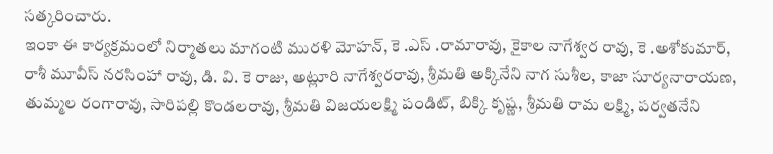సత్కరించారు.
ఇంకా ఈ కార్యక్రమంలో నిర్మాతలు మాగంటి మురళి మోహన్, కె .ఎస్ .రామారావు, కైకాల నాగేశ్వర రావు, కె .అశోకుమార్, రాశీ మూవీస్ నరసింహా రావు, డి. వి. కె రాజు, అట్లూరి నాగేశ్వరరావు, శ్రీమతి అక్కినేని నాగ సుశీల, కాజా సూర్యనారాయణ, తుమ్మల రంగారావు, సారిపల్లి కొండలరావు, శ్రీమతి విజయలక్ష్మి పండిట్, బిక్కి కృష్ణ, శ్రీమతి రామ లక్ష్మి, పర్వతనేని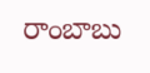రాంబాబు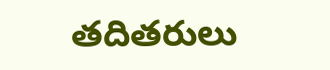తదితరులు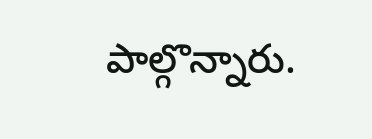పాల్గొన్నారు.